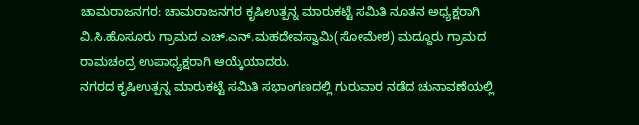ಚಾಮರಾಜನಗರ: ಚಾಮರಾಜನಗರ ಕೃಷಿಉತ್ಪನ್ನ ಮಾರುಕಟ್ಟೆ ಸಮಿತಿ ನೂತನ ಅಧ್ಯಕ್ಷರಾಗಿ ವಿ.ಸಿ.ಹೊಸೂರು ಗ್ರಾಮದ ಎಚ್.ಎನ್.ಮಹದೇವಸ್ವಾಮಿ(ಸೋಮೇಶ) ಮದ್ದೂರು ಗ್ರಾಮದ ರಾಮಚಂದ್ರ ಉಪಾಧ್ಯಕ್ಷರಾಗಿ ಆಯ್ಕೆಯಾದರು.
ನಗರದ ಕೃಷಿಉತ್ಪನ್ನ ಮಾರುಕಟ್ಟೆ ಸಮಿತಿ ಸಭಾಂಗಣದಲ್ಲಿ ಗುರುವಾರ ನಡೆದ ಚುನಾವಣೆಯಲ್ಲಿ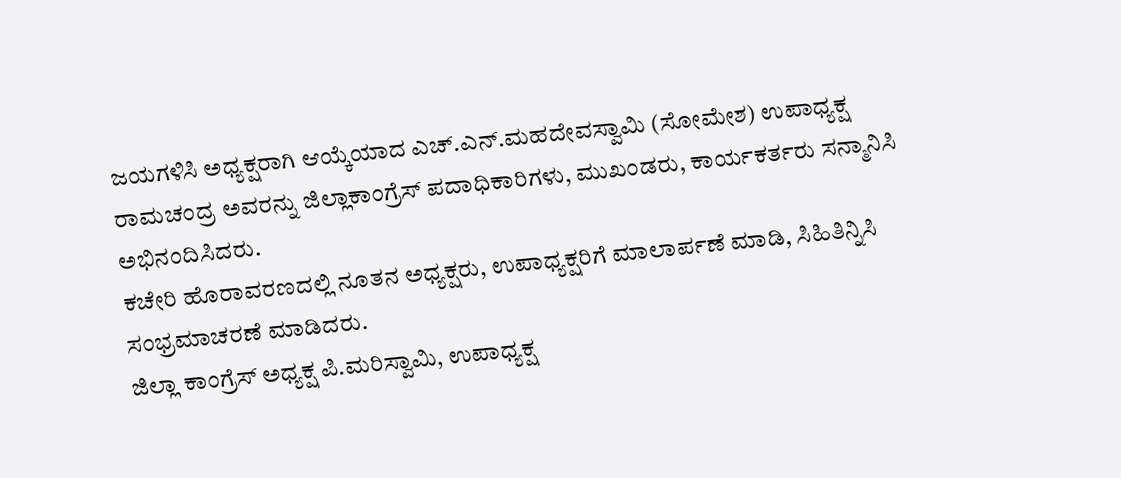ಜಯಗಳಿಸಿ ಅಧ್ಯಕ್ಷರಾಗಿ ಆಯ್ಕೆಯಾದ ಎಚ್.ಎನ್.ಮಹದೇವಸ್ವಾಮಿ (ಸೋಮೇಶ) ಉಪಾಧ್ಯಕ್ಷ ರಾಮಚಂದ್ರ ಅವರನ್ನು ಜಿಲ್ಲಾಕಾಂಗ್ರೆಸ್ ಪದಾಧಿಕಾರಿಗಳು, ಮುಖಂಡರು, ಕಾರ್ಯಕರ್ತರು ಸನ್ಮಾನಿಸಿ ಅಭಿನಂದಿಸಿದರು.
ಕಚೇರಿ ಹೊರಾವರಣದಲ್ಲಿ ನೂತನ ಅಧ್ಯಕ್ಷರು, ಉಪಾಧ್ಯಕ್ಷರಿಗೆ ಮಾಲಾರ್ಪಣೆ ಮಾಡಿ, ಸಿಹಿತಿನ್ನಿಸಿ ಸಂಭ್ರಮಾಚರಣೆ ಮಾಡಿದರು.
ಜಿಲ್ಲಾ ಕಾಂಗ್ರೆಸ್ ಅಧ್ಯಕ್ಷ ಪಿ.ಮರಿಸ್ವಾಮಿ, ಉಪಾಧ್ಯಕ್ಷ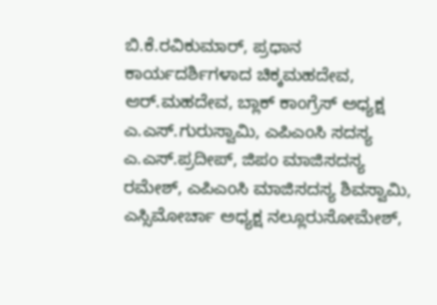ಬಿ.ಕೆ.ರವಿಕುಮಾರ್, ಪ್ರಧಾನ ಕಾರ್ಯದರ್ಶಿಗಳಾದ ಚಿಕ್ಕಮಹದೇವ, ಆರ್.ಮಹದೇವ, ಬ್ಲಾಕ್ ಕಾಂಗ್ರೆಸ್ ಅಧ್ಯಕ್ಷ ಎ.ಎಸ್.ಗುರುಸ್ವಾಮಿ, ಎಪಿಎಂಸಿ ಸದಸ್ಯ ಎ.ಎಸ್.ಪ್ರದೀಪ್, ಜಿಪಂ ಮಾಜಿಸದಸ್ಯ ರಮೇಶ್, ಎಪಿಎಂಸಿ ಮಾಜಿಸದಸ್ಯ ಶಿವಸ್ವಾಮಿ, ಎಸ್ಸಿಮೋರ್ಚಾ ಅಧ್ಯಕ್ಷ ನಲ್ಲೂರುಸೋಮೇಶ್,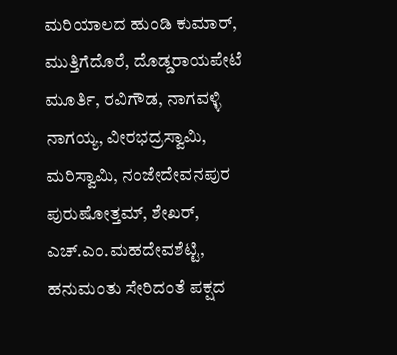ಮರಿಯಾಲದ ಹುಂಡಿ ಕುಮಾರ್, ಮುತ್ತಿಗೆದೊರೆ, ದೊಡ್ಡರಾಯಪೇಟೆ ಮೂರ್ತಿ, ರವಿಗೌಡ, ನಾಗವಳ್ಳಿ ನಾಗಯ್ಯ, ವೀರಭದ್ರಸ್ವಾಮಿ, ಮರಿಸ್ವಾಮಿ, ನಂಜೇದೇವನಪುರ ಪುರುಷೋತ್ತಮ್, ಶೇಖರ್, ಎಚ್.ಎಂ.ಮಹದೇವಶೆಟ್ಟಿ, ಹನುಮಂತು ಸೇರಿದಂತೆ ಪಕ್ಷದ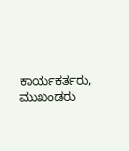ಕಾರ್ಯಕರ್ತರು, ಮುಖಂಡರು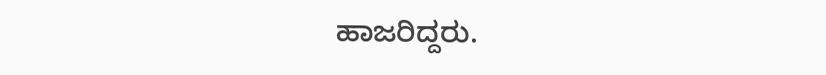ಹಾಜರಿದ್ದರು.